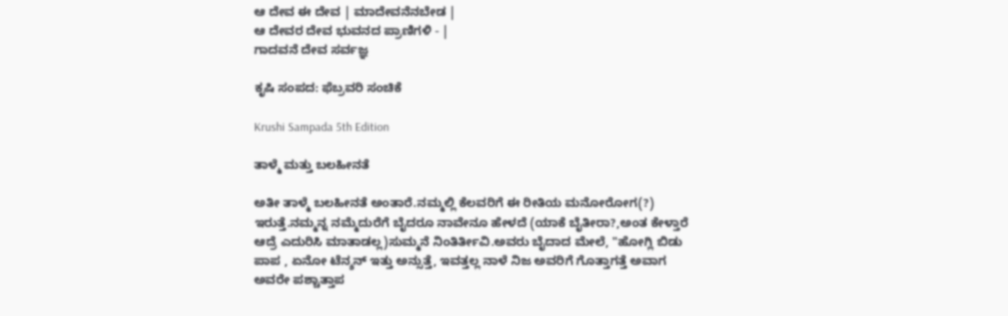ಆ ದೇವ ಈ ದೇವ | ಮಾದೇವನೆನಬೇಡ |
ಆ ದೇವರ ದೇವ ಭುವನದ ಪ್ರಾಣಿಗಳಿ - |
ಗಾದವನೆ ದೇವ ಸರ್ವಜ್ಞ

ಕೃಷಿ ಸಂಪದ: ಫೆಬ್ರವರಿ ಸಂಚಿಕೆ

Krushi Sampada 5th Edition

ತಾಳ್ಮೆ ಮತ್ತು ಬಲಹೀನತೆ

ಅತೀ ತಾಳ್ಮೆ ಬಲಹೀನತೆ ಅಂತಾರೆ.ನಮ್ಮಲ್ಲಿ ಕೆಲವರಿಗೆ ಈ ರೀತಿಯ ಮನೋರೋಗ(?) ಇರುತ್ತೆ.ನಮ್ಮನ್ನ ನಮ್ಮೆದುರೆಗೆ ಬೈದರೂ ನಾವೇನೂ ಹೇಳದೆ (ಯಾಕೆ ಬೈತೀರಾ?,ಅಂತ ಕೇಳ್ತಾರೆ ಆದ್ರೆ ಎದುರಿಸಿ ಮಾತಾಡಲ್ಲ)ಸುಮ್ಮನೆ ನಿಂತಿರ್ತೀವಿ.ಅವರು ಬೈದಾದ ಮೇಲೆ, "ಹೋಗ್ಲಿ ಬಿಡು ಪಾಪ , ಏನೋ ಟೆನ್ಶನ್ ಇತ್ತು ಅನ್ಸುತ್ತೆ, ಇವತ್ತಲ್ಲ ನಾಳೆ ನಿಜ ಅವರಿಗೆ ಗೊತ್ತಾಗತ್ತೆ ಅವಾಗ ಅವರೇ ಪಶ್ಚಾತ್ತಾಪ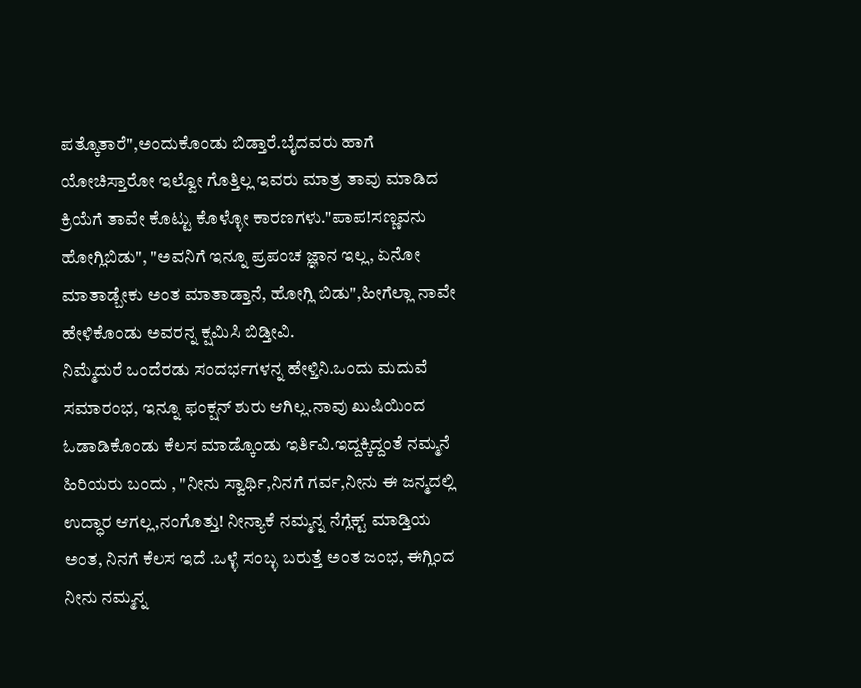ಪತ್ಕೊತಾರೆ",ಅಂದುಕೊಂಡು ಬಿಡ್ತಾರೆ.ಬೈದವರು ಹಾಗೆ ಯೋಚಿಸ್ತಾರೋ ಇಲ್ವೋ ಗೊತ್ತಿಲ್ಲ ಇವರು ಮಾತ್ರ ತಾವು ಮಾಡಿದ ಕ್ರಿಯೆಗೆ ತಾವೇ ಕೊಟ್ಟು ಕೊಳ್ಳೋ ಕಾರಣಗಳು."ಪಾಪ!ಸಣ್ಣವನು ಹೋಗ್ಲಿಬಿಡು", "ಅವನಿಗೆ ಇನ್ನೂ ಪ್ರಪಂಚ ಜ್ಞಾನ ಇಲ್ಲ, ಏನೋ ಮಾತಾಡ್ಬೇಕು ಅಂತ ಮಾತಾಡ್ತಾನೆ, ಹೋಗ್ಲಿ ಬಿಡು",ಹೀಗೆಲ್ಲಾ ನಾವೇ ಹೇಳಿಕೊಂಡು ಅವರನ್ನ ಕ್ಷಮಿಸಿ ಬಿಡ್ತೀವಿ.
ನಿಮ್ಮೆದುರೆ ಒಂದೆರಡು ಸಂದರ್ಭಗಳನ್ನ ಹೇಳ್ತಿನಿ.ಒಂದು ಮದುವೆ ಸಮಾರಂಭ, ಇನ್ನೂ ಫಂಕ್ಷನ್ ಶುರು ಆಗಿಲ್ಲ.ನಾವು ಖುಷಿಯಿಂದ ಓಡಾಡಿಕೊಂಡು ಕೆಲಸ ಮಾಡ್ಕೊಂಡು ಇರ್ತಿವಿ.ಇದ್ದಕ್ಕಿದ್ದಂತೆ ನಮ್ಮನೆ ಹಿರಿಯರು ಬಂದು , "ನೀನು ಸ್ವಾರ್ಥಿ,ನಿನಗೆ ಗರ್ವ,ನೀನು ಈ ಜನ್ಮದಲ್ಲಿ ಉದ್ಧಾರ ಆಗಲ್ಲ,ನಂಗೊತ್ತು! ನೀನ್ಯಾಕೆ ನಮ್ಮನ್ನ ನೆಗ್ಲೆಕ್ಟ್ ಮಾಡ್ತಿಯ ಅಂತ, ನಿನಗೆ ಕೆಲಸ ಇದೆ .ಒಳ್ಳೆ ಸಂಬ್ಳ ಬರುತ್ತೆ ಅಂತ ಜಂಭ, ಈಗ್ಲಿಂದ ನೀನು ನಮ್ಮನ್ನ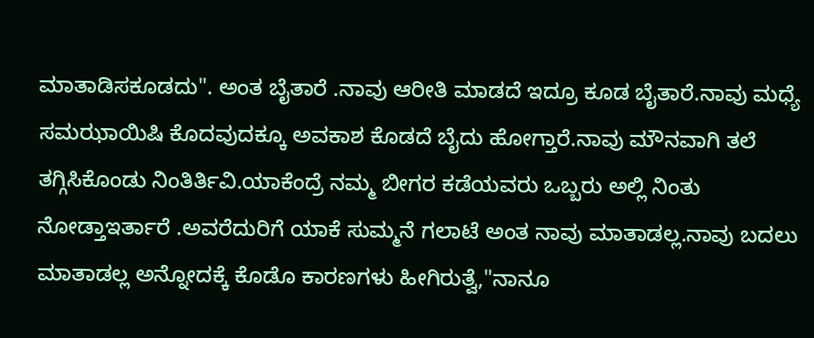ಮಾತಾಡಿಸಕೂಡದು". ಅಂತ ಬೈತಾರೆ .ನಾವು ಆರೀತಿ ಮಾಡದೆ ಇದ್ರೂ ಕೂಡ ಬೈತಾರೆ.ನಾವು ಮಧ್ಯೆ ಸಮಝಾಯಿಷಿ ಕೊದವುದಕ್ಕೂ ಅವಕಾಶ ಕೊಡದೆ ಬೈದು ಹೋಗ್ತಾರೆ.ನಾವು ಮೌನವಾಗಿ ತಲೆ ತಗ್ಗಿಸಿಕೊಂಡು ನಿಂತಿರ್ತಿವಿ.ಯಾಕೆಂದ್ರೆ ನಮ್ಮ ಬೀಗರ ಕಡೆಯವರು ಒಬ್ಬರು ಅಲ್ಲಿ ನಿಂತು ನೋಡ್ತಾಇರ್ತಾರೆ .ಅವರೆದುರಿಗೆ ಯಾಕೆ ಸುಮ್ಮನೆ ಗಲಾಟೆ ಅಂತ ನಾವು ಮಾತಾಡಲ್ಲ.ನಾವು ಬದಲು ಮಾತಾಡಲ್ಲ ಅನ್ನೋದಕ್ಕೆ ಕೊಡೊ ಕಾರಣಗಳು ಹೀಗಿರುತ್ವೆ,"ನಾನೂ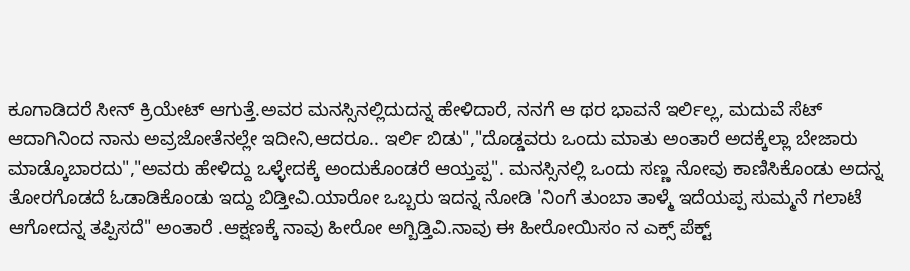ಕೂಗಾಡಿದರೆ ಸೀನ್ ಕ್ರಿಯೇಟ್ ಆಗುತ್ತೆ.ಅವರ ಮನಸ್ಸಿನಲ್ಲಿದುದನ್ನ ಹೇಳಿದಾರೆ, ನನಗೆ ಆ ಥರ ಭಾವನೆ ಇರ್ಲಿಲ್ಲ, ಮದುವೆ ಸೆಟ್ ಆದಾಗಿನಿಂದ ನಾನು ಅವ್ರಜೋತೆನಲ್ಲೇ ಇದೀನಿ,ಆದರೂ.. ಇರ್ಲಿ ಬಿಡು","ದೊಡ್ಡವರು ಒಂದು ಮಾತು ಅಂತಾರೆ ಅದಕ್ಕೆಲ್ಲಾ ಬೇಜಾರು ಮಾಡ್ಕೊಬಾರದು","ಅವರು ಹೇಳಿದ್ದು ಒಳ್ಳೇದಕ್ಕೆ ಅಂದುಕೊಂಡರೆ ಆಯ್ತಪ್ಪ". ಮನಸ್ಸಿನಲ್ಲಿ ಒಂದು ಸಣ್ಣ ನೋವು ಕಾಣಿಸಿಕೊಂಡು ಅದನ್ನ ತೋರಗೊಡದೆ ಓಡಾಡಿಕೊಂಡು ಇದ್ದು ಬಿಡ್ತೀವಿ.ಯಾರೋ ಒಬ್ಬರು ಇದನ್ನ ನೋಡಿ 'ನಿಂಗೆ ತುಂಬಾ ತಾಳ್ಮೆ ಇದೆಯಪ್ಪ ಸುಮ್ಮನೆ ಗಲಾಟೆ ಆಗೋದನ್ನ ತಪ್ಪಿಸದೆ" ಅಂತಾರೆ .ಆಕ್ಷಣಕ್ಕೆ ನಾವು ಹೀರೋ ಅಗ್ಬಿಡ್ತಿವಿ.ನಾವು ಈ ಹೀರೋಯಿಸಂ ನ ಎಕ್ಸ್ ಪೆಕ್ಟ್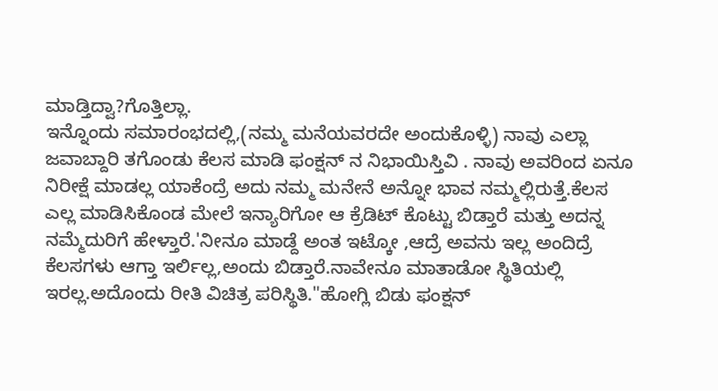ಮಾಡ್ತಿದ್ವಾ?ಗೊತ್ತಿಲ್ಲಾ.
ಇನ್ನೊಂದು ಸಮಾರಂಭದಲ್ಲಿ,(ನಮ್ಮ ಮನೆಯವರದೇ ಅಂದುಕೊಳ್ಳಿ) ನಾವು ಎಲ್ಲಾ ಜವಾಬ್ದಾರಿ ತಗೊಂಡು ಕೆಲಸ ಮಾಡಿ ಫಂಕ್ಷನ್ ನ ನಿಭಾಯಿಸ್ತಿವಿ . ನಾವು ಅವರಿಂದ ಏನೂ ನಿರೀಕ್ಷೆ ಮಾಡಲ್ಲ ಯಾಕೆಂದ್ರೆ ಅದು ನಮ್ಮ ಮನೇನೆ ಅನ್ನೋ ಭಾವ ನಮ್ಮಲ್ಲಿರುತ್ತೆ.ಕೆಲಸ ಎಲ್ಲ ಮಾಡಿಸಿಕೊಂಡ ಮೇಲೆ ಇನ್ಯಾರಿಗೋ ಆ ಕ್ರೆಡಿಟ್ ಕೊಟ್ಟು ಬಿಡ್ತಾರೆ ಮತ್ತು ಅದನ್ನ ನಮ್ಮೆದುರಿಗೆ ಹೇಳ್ತಾರೆ.'ನೀನೂ ಮಾಡ್ದೆ ಅಂತ ಇಟ್ಕೋ ,ಆದ್ರೆ ಅವನು ಇಲ್ಲ ಅಂದಿದ್ರೆ ಕೆಲಸಗಳು ಆಗ್ತಾ ಇರ್ಲಿಲ್ಲ,ಅಂದು ಬಿಡ್ತಾರೆ.ನಾವೇನೂ ಮಾತಾಡೋ ಸ್ಥಿತಿಯಲ್ಲಿ ಇರಲ್ಲ.ಅದೊಂದು ರೀತಿ ವಿಚಿತ್ರ ಪರಿಸ್ಥಿತಿ."ಹೋಗ್ಲಿ ಬಿಡು ಫಂಕ್ಷನ್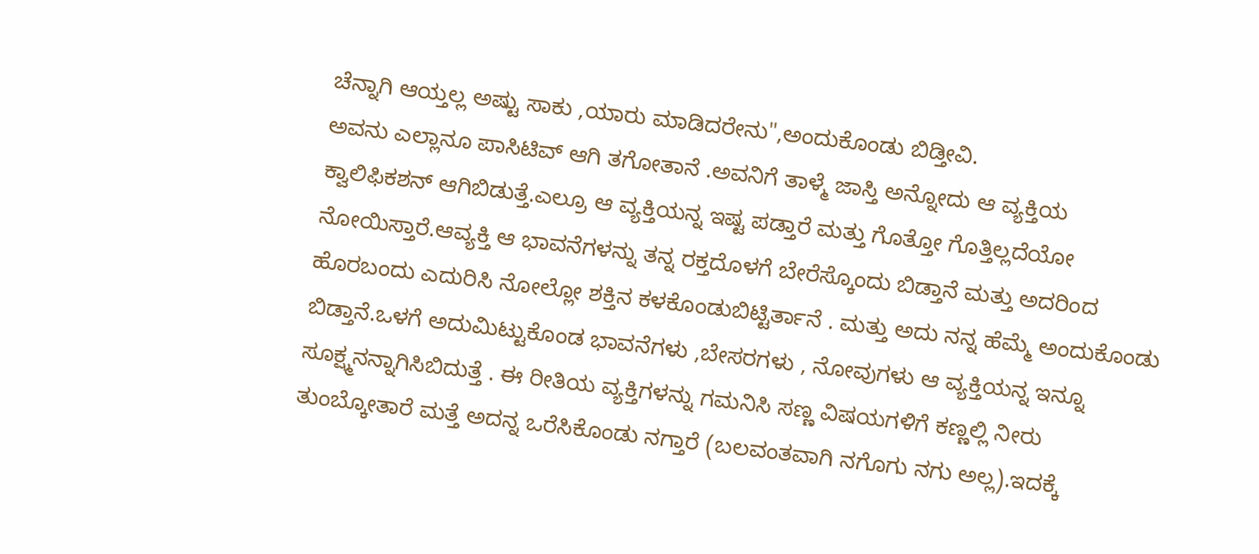ಚೆನ್ನಾಗಿ ಆಯ್ತಲ್ಲ ಅಷ್ಟು ಸಾಕು ,ಯಾರು ಮಾಡಿದರೇನು",ಅಂದುಕೊಂಡು ಬಿಡ್ತೀವಿ.
ಅವನು ಎಲ್ಲಾನೂ ಪಾಸಿಟಿವ್ ಆಗಿ ತಗೋತಾನೆ .ಅವನಿಗೆ ತಾಳ್ಮೆ ಜಾಸ್ತಿ ಅನ್ನೋದು ಆ ವ್ಯಕ್ತಿಯ ಕ್ವಾಲಿಫಿಕಶನ್ ಆಗಿಬಿಡುತ್ತೆ.ಎಲ್ರೂ ಆ ವ್ಯಕ್ತಿಯನ್ನ ಇಷ್ಟ ಪಡ್ತಾರೆ ಮತ್ತು ಗೊತ್ತೋ ಗೊತ್ತಿಲ್ಲದೆಯೋ ನೋಯಿಸ್ತಾರೆ.ಆವ್ಯಕ್ತಿ ಆ ಭಾವನೆಗಳನ್ನು ತನ್ನ ರಕ್ತದೊಳಗೆ ಬೇರೆಸ್ಕೊಂದು ಬಿಡ್ತಾನೆ ಮತ್ತು ಅದರಿಂದ ಹೊರಬಂದು ಎದುರಿಸಿ ನೋಲ್ಲೋ ಶಕ್ತಿನ ಕಳಕೊಂಡುಬಿಟ್ಟಿರ್ತಾನೆ . ಮತ್ತು ಅದು ನನ್ನ ಹೆಮ್ಮೆ ಅಂದುಕೊಂಡು ಬಿಡ್ತಾನೆ.ಒಳಗೆ ಅದುಮಿಟ್ಟುಕೊಂಡ ಭಾವನೆಗಳು ,ಬೇಸರಗಳು , ನೋವುಗಳು ಆ ವ್ಯಕ್ತಿಯನ್ನ ಇನ್ನೂ ಸೂಕ್ಷ್ಮನನ್ನಾಗಿಸಿಬಿದುತ್ತೆ . ಈ ರೀತಿಯ ವ್ಯಕ್ತಿಗಳನ್ನು ಗಮನಿಸಿ ಸಣ್ಣ ವಿಷಯಗಳಿಗೆ ಕಣ್ಣಲ್ಲಿ ನೀರು ತುಂಬ್ಕೋತಾರೆ ಮತ್ತೆ ಅದನ್ನ ಒರೆಸಿಕೊಂಡು ನಗ್ತಾರೆ (ಬಲವಂತವಾಗಿ ನಗೊಗು ನಗು ಅಲ್ಲ).ಇದಕ್ಕೆ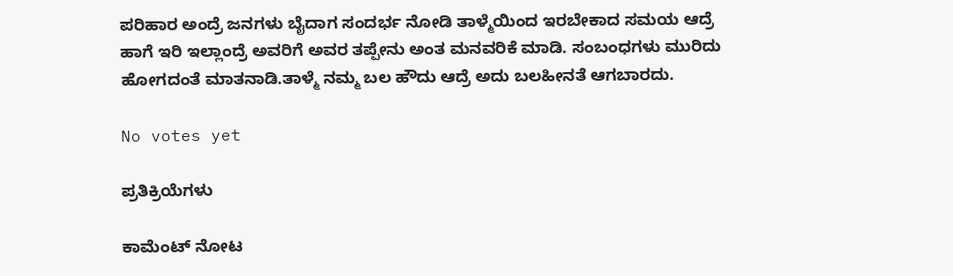ಪರಿಹಾರ ಅಂದ್ರೆ ಜನಗಳು ಬೈದಾಗ ಸಂದರ್ಭ ನೋಡಿ ತಾಳ್ಮೆಯಿಂದ ಇರಬೇಕಾದ ಸಮಯ ಆದ್ರೆ ಹಾಗೆ ಇರಿ ಇಲ್ಲಾಂದ್ರೆ ಅವರಿಗೆ ಅವರ ತಪ್ಪೇನು ಅಂತ ಮನವರಿಕೆ ಮಾಡಿ. ಸಂಬಂಧಗಳು ಮುರಿದು ಹೋಗದಂತೆ ಮಾತನಾಡಿ.ತಾಳ್ಮೆ ನಮ್ಮ ಬಲ ಹೌದು ಆದ್ರೆ ಅದು ಬಲಹೀನತೆ ಆಗಬಾರದು.

No votes yet

ಪ್ರತಿಕ್ರಿಯೆಗಳು

ಕಾಮೆಂಟ್ ನೋಟ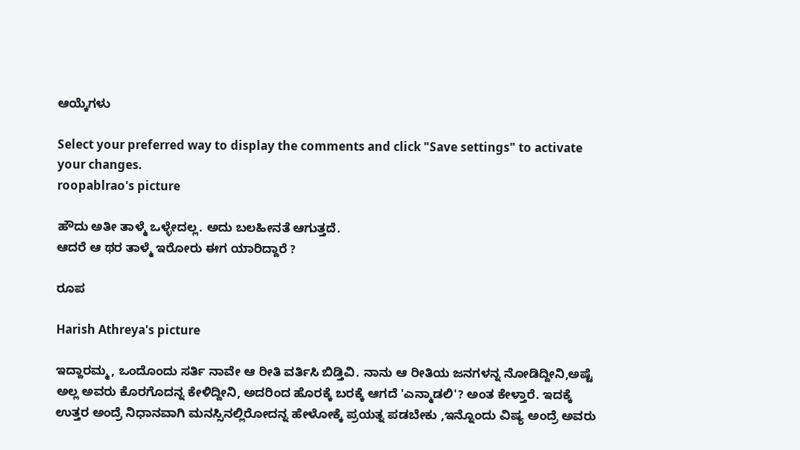ಆಯ್ಕೆಗಳು

Select your preferred way to display the comments and click "Save settings" to activate your changes.
roopablrao's picture

ಹೌದು ಅತೀ ತಾಳ್ಮೆ ಒಳ್ಳೇದಲ್ಲ. ಅದು ಬಲಹೀನತೆ ಆಗುತ್ತದೆ.
ಆದರೆ ಆ ಥರ ತಾಳ್ಮೆ ಇರೋರು ಈಗ ಯಾರಿದ್ದಾರೆ ?

ರೂಪ

Harish Athreya's picture

ಇದ್ದಾರಮ್ಮ, ಒಂದೊಂದು ಸರ್ತಿ ನಾವೇ ಆ ರೀತಿ ವರ್ತಿಸಿ ಬಿಡ್ತಿವಿ. ನಾನು ಆ ರೀತಿಯ ಜನಗಳನ್ನ ನೋಡಿದ್ದೀನಿ,ಅಷ್ಟೆ ಅಲ್ಲ ಅವರು ಕೊರಗೊದನ್ನ ಕೇಳಿದ್ದೀನಿ, ಅದರಿಂದ ಹೊರಕ್ಕೆ ಬರಕ್ಕೆ ಆಗದೆ 'ಎನ್ಮಾಡಲಿ'? ಅಂತ ಕೇಳ್ತಾರೆ. ಇದಕ್ಕೆ ಉತ್ತರ ಅಂದ್ರೆ ನಿಧಾನವಾಗಿ ಮನಸ್ಸಿನಲ್ಲಿರೋದನ್ನ ಹೇಳೋಕ್ಕೆ ಪ್ರಯತ್ನ ಪಡಬೇಕು ,ಇನ್ನೊಂದು ವಿಷ್ಯ ಅಂದ್ರೆ ಅವರು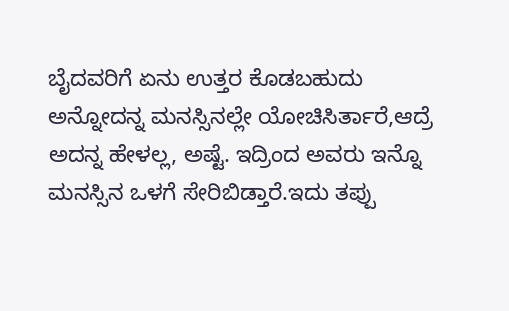ಬೈದವರಿಗೆ ಏನು ಉತ್ತರ ಕೊಡಬಹುದು ಅನ್ನೋದನ್ನ ಮನಸ್ಸಿನಲ್ಲೇ ಯೋಚಿಸಿರ್ತಾರೆ,ಆದ್ರೆ ಅದನ್ನ ಹೇಳಲ್ಲ, ಅಷ್ಟೆ. ಇದ್ರಿಂದ ಅವರು ಇನ್ನೊ ಮನಸ್ಸಿನ ಒಳಗೆ ಸೇರಿಬಿಡ್ತಾರೆ.ಇದು ತಪ್ಪು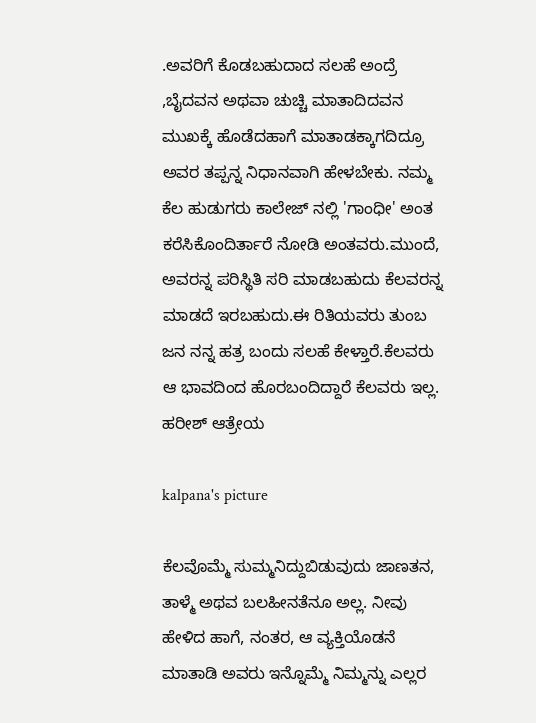.ಅವರಿಗೆ ಕೊಡಬಹುದಾದ ಸಲಹೆ ಅಂದ್ರೆ ,ಬೈದವನ ಅಥವಾ ಚುಚ್ಚಿ ಮಾತಾದಿದವನ ಮುಖಕ್ಕೆ ಹೊಡೆದಹಾಗೆ ಮಾತಾಡಕ್ಕಾಗದಿದ್ರೂ ಅವರ ತಪ್ಪನ್ನ ನಿಧಾನವಾಗಿ ಹೇಳಬೇಕು. ನಮ್ಮ ಕೆಲ ಹುಡುಗರು ಕಾಲೇಜ್ ನಲ್ಲಿ 'ಗಾಂಧೀ' ಅಂತ ಕರೆಸಿಕೊಂದಿರ್ತಾರೆ ನೋಡಿ ಅಂತವರು.ಮುಂದೆ, ಅವರನ್ನ ಪರಿಸ್ಥಿತಿ ಸರಿ ಮಾಡಬಹುದು ಕೆಲವರನ್ನ ಮಾಡದೆ ಇರಬಹುದು.ಈ ರಿತಿಯವರು ತುಂಬ ಜನ ನನ್ನ ಹತ್ರ ಬಂದು ಸಲಹೆ ಕೇಳ್ತಾರೆ.ಕೆಲವರು ಆ ಭಾವದಿಂದ ಹೊರಬಂದಿದ್ದಾರೆ ಕೆಲವರು ಇಲ್ಲ.
ಹರೀಶ್ ಆತ್ರೇಯ

kalpana's picture

ಕೆಲವೊಮ್ಮೆ ಸುಮ್ಮನಿದ್ದುಬಿಡುವುದು ಜಾಣತನ, ತಾಳ್ಮೆ ಅಥವ ಬಲಹೀನತೆನೂ ಅಲ್ಲ. ನೀವು ಹೇಳಿದ ಹಾಗೆ, ನಂತರ, ಆ ವ್ಯಕ್ತಿಯೊಡನೆ ಮಾತಾಡಿ ಅವರು ಇನ್ನೊಮ್ಮೆ ನಿಮ್ಮನ್ನು ಎಲ್ಲರ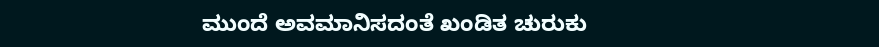ಮುಂದೆ ಅವಮಾನಿಸದಂತೆ ಖಂಡಿತ ಚುರುಕು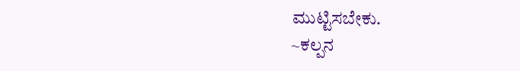ಮುಟ್ಟಿಸಬೇಕು.
~ಕಲ್ಪನ